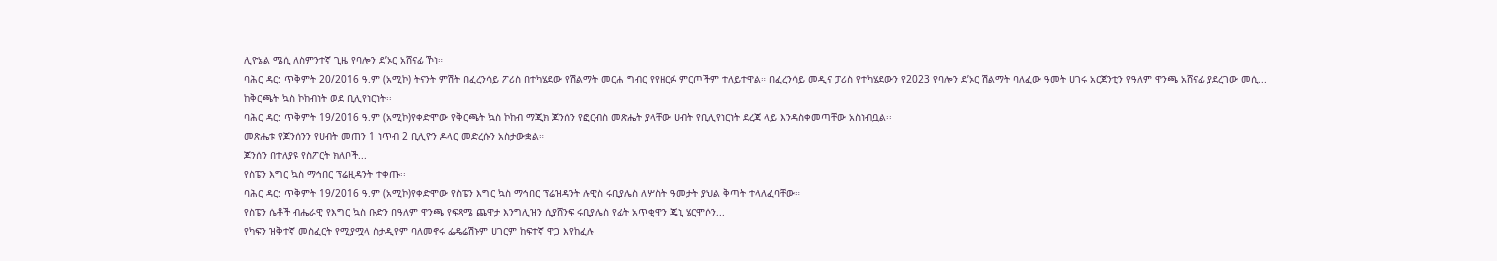ሊዮኔል ሜሲ ለስምንተኛ ጊዜ የባሎን ደ’ኦር አሸናፊ ኾነ።
ባሕር ዳር: ጥቅምት 20/2016 ዓ.ም (አሚኮ) ትናንት ምሽት በፈረንሳይ ፖሪስ በተካሄደው የሽልማት መርሐ ግብር የየዘርፉ ምርጦችም ተለይተዋል። በፈረንሳይ መዲና ፓሪስ የተካሄደውን የ2023 የባሎን ደ’ኦር ሽልማት ባለፈው ዓመት ሀገሩ አርጀንቲን የዓለም ዋንጫ አሸናፊ ያደረገው መሲ...
ከቅርጫት ኳስ ኮከብነት ወደ ቢሊየነርነት፡፡
ባሕር ዳር: ጥቅምት 19/2016 ዓ.ም (አሚኮ)የቀድሞው የቅርጫት ኳስ ኮከብ ማጂክ ጆንሰን የፎርብስ መጽሔት ያላቸው ሀብት የቢሊየነርነት ደረጃ ላይ እንዳስቀመጣቸው አስነብቧል፡፡
መጽሔቱ የጆንሰንን የሀብት መጠን 1 ነጥብ 2 ቢሊዮን ዶላር መድረሱን አስታውቋል።
ጆንሰን በተለያዩ የስፖርት ክለቦች...
የስፔን እግር ኳስ ማኅበር ፕሬዚዳንት ተቀጡ፡፡
ባሕር ዳር: ጥቅምት 19/2016 ዓ.ም (አሚኮ)የቀድሞው የስፔን እግር ኳስ ማኅበር ፕሬዝዳንት ሉዊስ ሩቢያሌስ ለሦስት ዓመታት ያህል ቅጣት ተላለፈባቸው።
የስፔን ሴቶች ብሔራዊ የእግር ኳስ ቡድን በዓለም ዋንጫ የፍጻሜ ጨዋታ እንግሊዝን ሲያሸንፍ ሩቢያሌስ የፊት አጥቂዋን ጄኒ ሄርሞሶን...
የካፍን ዝቅተኛ መስፈርት የሚያሟላ ስታዲየም ባለመኖሩ ፌዴሬሽኑም ሀገርም ከፍተኛ ዋጋ እየከፈሉ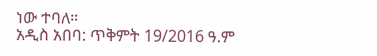ነው ተባለ።
አዲስ አበባ: ጥቅምት 19/2016 ዓ.ም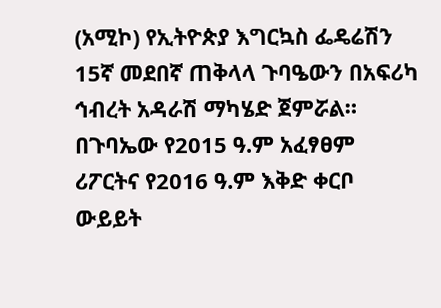(አሚኮ) የኢትዮጵያ እግርኳስ ፌዴሬሽን 15ኛ መደበኛ ጠቅላላ ጉባዔውን በአፍሪካ ኅብረት አዳራሽ ማካሄድ ጀምሯል።
በጉባኤው የ2015 ዓ.ም አፈፃፀም ሪፖርትና የ2016 ዓ.ም እቅድ ቀርቦ ውይይት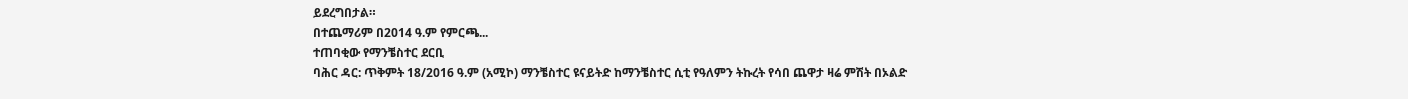ይደረግበታል።
በተጨማሪም በ2014 ዓ.ም የምርጫ...
ተጠባቂው የማንቼስተር ደርቢ
ባሕር ዳር: ጥቅምት 18/2016 ዓ.ም (አሚኮ) ማንቼስተር ዩናይትድ ከማንቼስተር ሲቲ የዓለምን ትኩረት የሳበ ጨዋታ ዛሬ ምሽት በኦልድ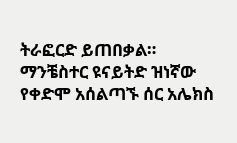ትራፎርድ ይጠበቃል።
ማንቼስተር ዩናይትድ ዝነኛው የቀድሞ አሰልጣኙ ሰር አሌክስ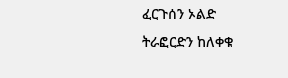ፈርጉሰን ኦልድ ትራፎርድን ከለቀቁ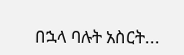በኋላ ባሉት አስርት...